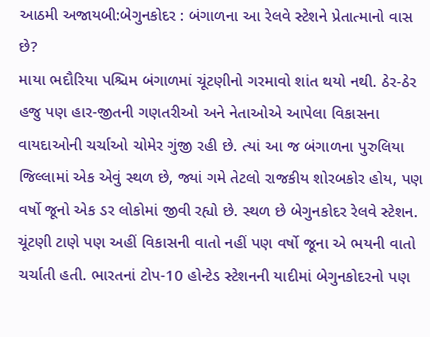આઠમી અજાયબી:બેગુનકોદર : બંગાળના આ રેલવે સ્ટેશને પ્રેતાત્માનો વાસ છે?
માયા ભદૌરિયા પશ્ચિમ બંગાળમાં ચૂંટણીનો ગરમાવો શાંત થયો નથી. ઠેર-ઠેર હજુ પણ હાર-જીતની ગણતરીઓ અને નેતાઓએ આપેલા વિકાસના વાયદાઓની ચર્ચાઓ ચોમેર ગુંજી રહી છે. ત્યાં આ જ બંગાળના પુરુલિયા જિલ્લામાં એક એવું સ્થળ છે, જ્યાં ગમે તેટલો રાજકીય શોરબકોર હોય, પણ વર્ષો જૂનો એક ડર લોકોમાં જીવી રહ્યો છે. સ્થળ છે બેગુનકોદર રેલવે સ્ટેશન. ચૂંટણી ટાણે પણ અહીં વિકાસની વાતો નહીં પણ વર્ષો જૂના એ ભયની વાતો ચર્ચાતી હતી. ભારતનાં ટોપ-10 હોન્ટેડ સ્ટેશનની યાદીમાં બેગુનકોદરનો પણ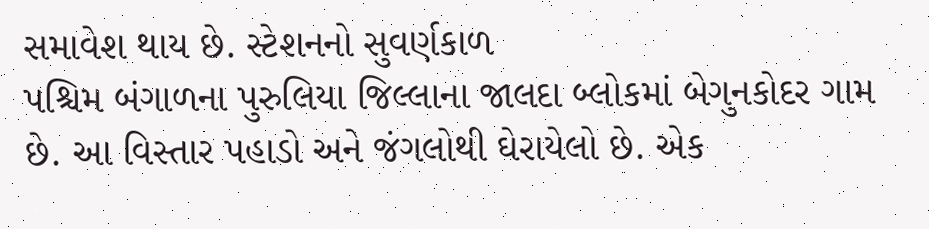સમાવેશ થાય છે. સ્ટેશનનો સુવર્ણકાળ
પશ્ચિમ બંગાળના પુરુલિયા જિલ્લાના જાલદા બ્લોકમાં બેગુનકોદર ગામ છે. આ વિસ્તાર પહાડો અને જંગલોથી ઘેરાયેલો છે. એક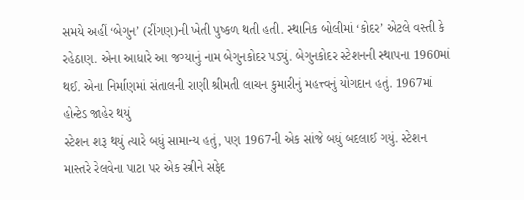સમયે અહીં ‘બેગુન’ (રીંગણ)ની ખેતી પુષ્કળ થતી હતી. સ્થાનિક બોલીમાં ‘કોદર’ એટલે વસ્તી કે રહેઠાણ. એના આધારે આ જગ્યાનું નામ બેગુનકોદર પડ્યું. બેગુનકોદર સ્ટેશનની સ્થાપના 1960માં થઈ. એના નિર્માણમાં સંતાલની રાણી શ્રીમતી લાચન કુમારીનું મહત્ત્વનું યોગદાન હતું. 1967માં હોન્ટેડ જાહેર થયું
સ્ટેશન શરૂ થયું ત્યારે બધું સામાન્ય હતું, પણ 1967ની એક સાંજે બધું બદલાઈ ગયું. સ્ટેશન માસ્તરે રેલવેના પાટા પર એક સ્ત્રીને સફેદ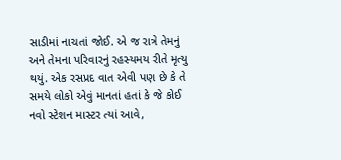સાડીમાં નાચતાં જોઈ. એ જ રાત્રે તેમનું અને તેમના પરિવારનું રહસ્યમય રીતે મૃત્યુ થયું. એક રસપ્રદ વાત એવી પણ છે કે તે સમયે લોકો એવું માનતાં હતાં કે જે કોઈ નવો સ્ટેશન માસ્ટર ત્યાં આવે,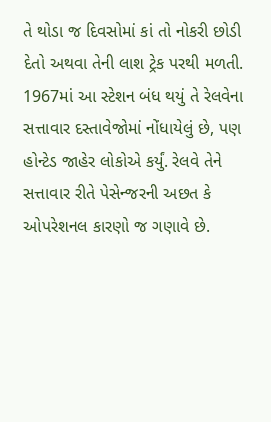તે થોડા જ દિવસોમાં કાં તો નોકરી છોડી દેતો અથવા તેની લાશ ટ્રેક પરથી મળતી. 1967માં આ સ્ટેશન બંધ થયું તે રેલવેના સત્તાવાર દસ્તાવેજોમાં નોંધાયેલું છે, પણ હોન્ટેડ જાહેર લોકોએ કર્યું. રેલવે તેને સત્તાવાર રીતે પેસેન્જરની અછત કે ઓપરેશનલ કારણો જ ગણાવે છે.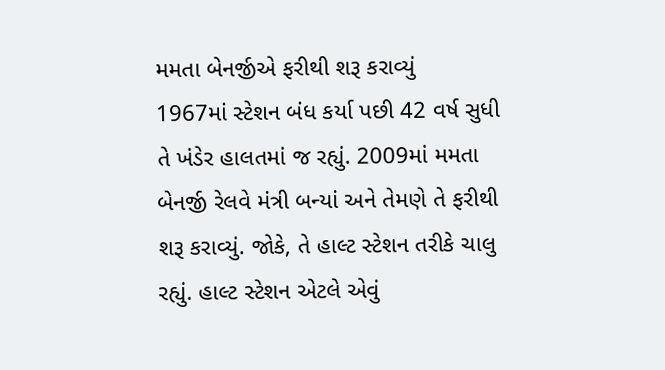મમતા બેનર્જીએ ફરીથી શરૂ કરાવ્યું
1967માં સ્ટેશન બંધ કર્યા પછી 42 વર્ષ સુધી તે ખંડેર હાલતમાં જ રહ્યું. 2009માં મમતા બેનર્જી રેલવે મંત્રી બન્યાં અને તેમણે તે ફરીથી શરૂ કરાવ્યું. જોકે, તે હાલ્ટ સ્ટેશન તરીકે ચાલુ રહ્યું. હાલ્ટ સ્ટેશન એટલે એવું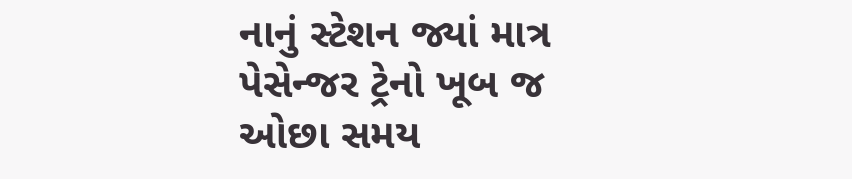નાનું સ્ટેશન જ્યાં માત્ર પેસેન્જર ટ્રેનો ખૂબ જ ઓછા સમય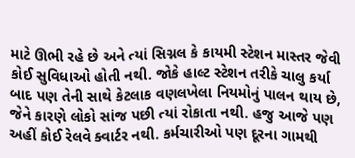માટે ઊભી રહે છે અને ત્યાં સિગ્નલ કે કાયમી સ્ટેશન માસ્તર જેવી કોઈ સુવિધાઓ હોતી નથી. જોકે હાલ્ટ સ્ટેશન તરીકે ચાલુ કર્યા બાદ પણ તેની સાથે કેટલાક વણલખેલા નિયમોનું પાલન થાય છે, જેને કારણે લોકો સાંજ પછી ત્યાં રોકાતા નથી. હજુ આજે પણ અહીં કોઈ રેલવે ક્વાર્ટર નથી. કર્મચારીઓ પણ દૂરના ગામથી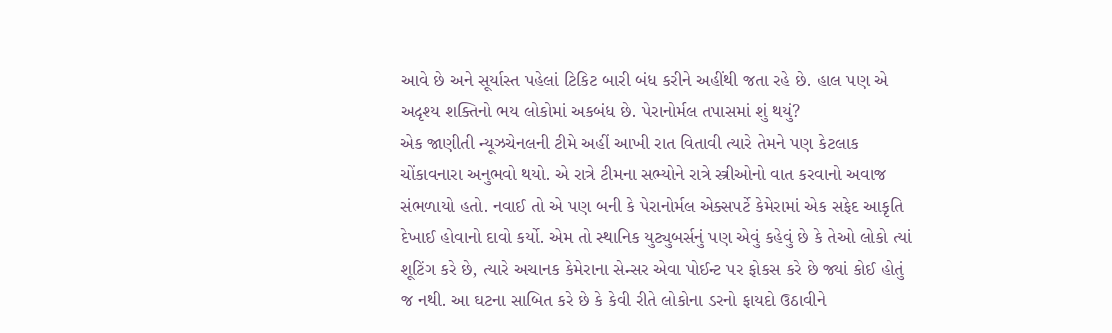આવે છે અને સૂર્યાસ્ત પહેલાં ટિકિટ બારી બંધ કરીને અહીંથી જતા રહે છે. હાલ પણ એ અદૃશ્ય શક્તિનો ભય લોકોમાં અકબંધ છે. પેરાનોર્મલ તપાસમાં શું થયું?
એક જાણીતી ન્યૂઝચેનલની ટીમે અહીં આખી રાત વિતાવી ત્યારે તેમને પણ કેટલાક ચોંકાવનારા અનુભવો થયો. એ રાત્રે ટીમના સભ્યોને રાત્રે સ્ત્રીઓનો વાત કરવાનો અવાજ સંભળાયો હતો. નવાઈ તો એ પણ બની કે પેરાનોર્મલ એક્સપર્ટે કેમેરામાં એક સફેદ આકૃતિ દેખાઈ હોવાનો દાવો કર્યો. એમ તો સ્થાનિક યુટ્યુબર્સનું પણ એવું કહેવું છે કે તેઓ લોકો ત્યાં શૂટિંગ કરે છે, ત્યારે અચાનક કેમેરાના સેન્સર એવા પોઈન્ટ પર ફોકસ કરે છે જ્યાં કોઈ હોતું જ નથી. આ ઘટના સાબિત કરે છે કે કેવી રીતે લોકોના ડરનો ફાયદો ઉઠાવીને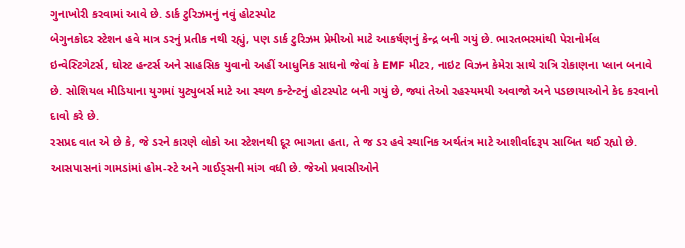ગુનાખોરી કરવામાં આવે છે. ડાર્ક ટુરિઝમનું નવું હોટસ્પોટ
બેગુનકોદર સ્ટેશન હવે માત્ર ડરનું પ્રતીક નથી રહ્યું, પણ ડાર્ક ટુરિઝમ પ્રેમીઓ માટે આકર્ષણનું કેન્દ્ર બની ગયું છે. ભારતભરમાંથી પેરાનોર્મલ ઇન્વેસ્ટિગેટર્સ, ઘોસ્ટ હન્ટર્સ અને સાહસિક યુવાનો અહીં આધુનિક સાધનો જેવાં કે EMF મીટર, નાઇટ વિઝન કેમેરા સાથે રાત્રિ રોકાણના પ્લાન બનાવે છે. સોશિયલ મીડિયાના યુગમાં યુટ્યુબર્સ માટે આ સ્થળ કન્ટેન્ટનું હોટસ્પોટ બની ગયું છે, જ્યાં તેઓ રહસ્યમયી અવાજો અને પડછાયાઓને કેદ કરવાનો દાવો કરે છે.
રસપ્રદ વાત એ છે કે, જે ડરને કારણે લોકો આ સ્ટેશનથી દૂર ભાગતા હતા, તે જ ડર હવે સ્થાનિક અર્થતંત્ર માટે આશીર્વાદરૂપ સાબિત થઈ રહ્યો છે. આસપાસનાં ગામડાંમાં હોમ-સ્ટે અને ગાઈડ્સની માંગ વધી છે. જેઓ પ્રવાસીઓને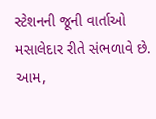સ્ટેશનની જૂની વાર્તાઓ મસાલેદાર રીતે સંભળાવે છે. આમ,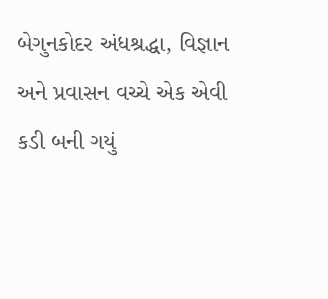બેગુનકોદર અંધશ્રદ્ધા, વિજ્ઞાન અને પ્રવાસન વચ્ચે એક એવી કડી બની ગયું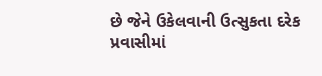છે જેને ઉકેલવાની ઉત્સુકતા દરેક પ્રવાસીમાં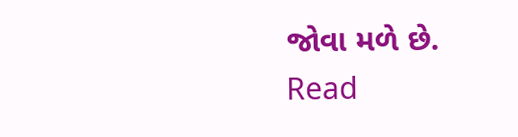જોવા મળે છે.
Read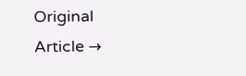Original Article →